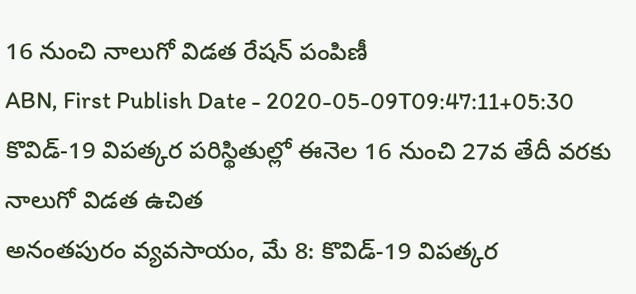16 నుంచి నాలుగో విడత రేషన్ పంపిణీ
ABN, First Publish Date - 2020-05-09T09:47:11+05:30
కొవిడ్-19 విపత్కర పరిస్థితుల్లో ఈనెల 16 నుంచి 27వ తేదీ వరకు నాలుగో విడత ఉచిత
అనంతపురం వ్యవసాయం, మే 8: కొవిడ్-19 విపత్కర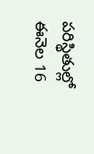పరిస్థితుల్లో ఈనెల 16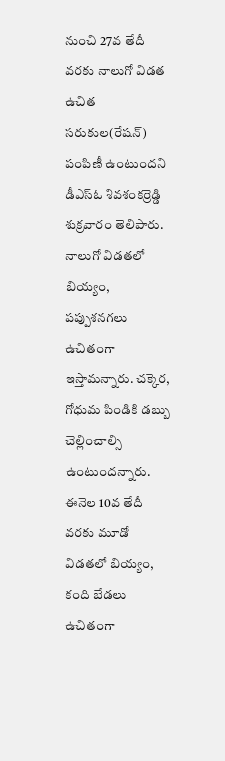నుంచి 27వ తేదీ వరకు నాలుగో విడత ఉచిత సరుకుల(రేషన్) పంపిణీ ఉంటుందని డీఎస్ఓ శివశంకర్రెడ్డి శుక్రవారం తెలిపారు. నాలుగో విడతలో బియ్యం, పప్పుశనగలు ఉచితంగా ఇస్తామన్నారు. చక్కెర, గోధుమ పిండికి డబ్బు చెల్లించాల్సి ఉంటుందన్నారు. ఈనెల 10వ తేదీ వరకు మూడో విడతలో బియ్యం, కంది బేడలు ఉచితంగా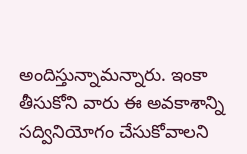అందిస్తున్నామన్నారు. ఇంకా తీసుకోని వారు ఈ అవకాశాన్ని సద్వినియోగం చేసుకోవాలని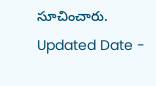సూచించారు.
Updated Date -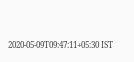2020-05-09T09:47:11+05:30 IST